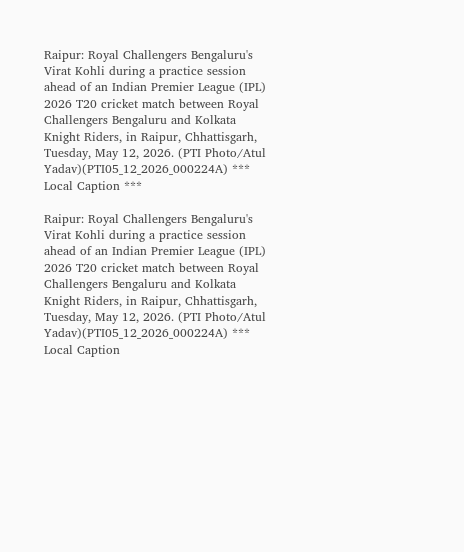Raipur: Royal Challengers Bengaluru's Virat Kohli during a practice session ahead of an Indian Premier League (IPL) 2026 T20 cricket match between Royal Challengers Bengaluru and Kolkata Knight Riders, in Raipur, Chhattisgarh, Tuesday, May 12, 2026. (PTI Photo/Atul Yadav)(PTI05_12_2026_000224A) *** Local Caption ***

Raipur: Royal Challengers Bengaluru's Virat Kohli during a practice session ahead of an Indian Premier League (IPL) 2026 T20 cricket match between Royal Challengers Bengaluru and Kolkata Knight Riders, in Raipur, Chhattisgarh, Tuesday, May 12, 2026. (PTI Photo/Atul Yadav)(PTI05_12_2026_000224A) *** Local Caption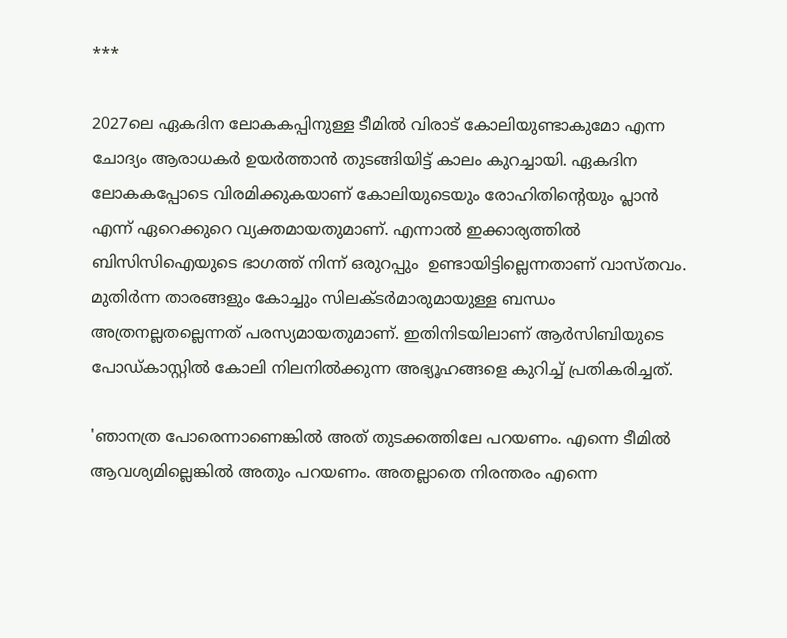***

2027ലെ ഏകദിന ലോകകപ്പിനുള്ള ടീമില്‍ വിരാട് കോലിയുണ്ടാകുമോ എന്ന ചോദ്യം ആരാധകര്‍ ഉയര്‍ത്താന്‍ തുടങ്ങിയിട്ട് കാലം കുറച്ചായി. ഏകദിന ലോകകപ്പോടെ വിരമിക്കുകയാണ് കോലിയുടെയും രോഹിതിന്‍റെയും പ്ലാന്‍ എന്ന് ഏറെക്കുറെ വ്യക്തമായതുമാണ്. എന്നാല്‍ ഇക്കാര്യത്തില്‍ ബിസിസിഐയുടെ ഭാഗത്ത് നിന്ന് ഒരുറപ്പും  ഉണ്ടായിട്ടില്ലെന്നതാണ് വാസ്തവം. മുതിര്‍ന്ന താരങ്ങളും കോച്ചും സിലക്ടര്‍മാരുമായുള്ള ബന്ധം അത്രനല്ലതല്ലെന്നത് പരസ്യമായതുമാണ്. ഇതിനിടയിലാണ് ആര്‍സിബിയുടെ പോഡ്കാസ്റ്റില്‍ കോലി നിലനില്‍ക്കുന്ന അഭ്യൂഹങ്ങളെ കുറിച്ച് പ്രതികരിച്ചത്.

'ഞാനത്ര പോരെന്നാണെങ്കില്‍ അത് തുടക്കത്തിലേ പറയണം. എന്നെ ടീമില്‍ ആവശ്യമില്ലെങ്കില്‍ അതും പറയണം. അതല്ലാതെ നിരന്തരം എന്നെ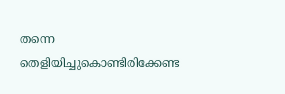തന്നെ തെളിയിച്ചുകൊണ്ടിരിക്കേണ്ട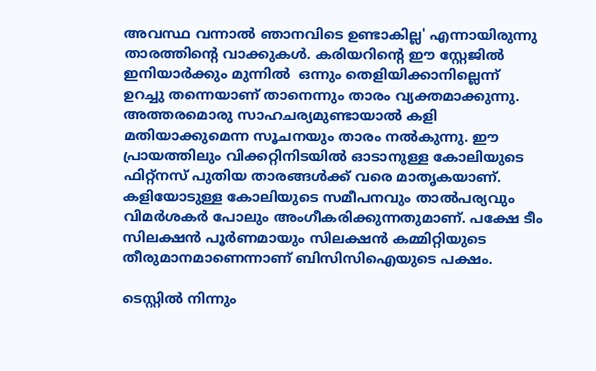അവസ്ഥ വന്നാല്‍ ഞാനവിടെ ഉണ്ടാകില്ല' എന്നായിരുന്നു താരത്തിന്‍റെ വാക്കുകള്‍. കരിയറിന്‍റെ ഈ സ്റ്റേജില്‍ ഇനിയാര്‍ക്കും മുന്നില്‍  ഒന്നും തെളിയിക്കാനില്ലെന്ന്  ഉറച്ചു തന്നെയാണ് താനെന്നും താരം വ്യക്തമാക്കുന്നു. അത്തരമൊരു സാഹചര്യമുണ്ടായാല്‍ കളി മതിയാക്കുമെന്ന സൂചനയും താരം നല്‍കുന്നു. ഈ പ്രായത്തിലും വിക്കറ്റിനിടയില്‍ ഓടാനുള്ള കോലിയുടെ ഫിറ്റ്നസ് പുതിയ താരങ്ങള്‍ക്ക് വരെ മാതൃകയാണ്. കളിയോടുള്ള കോലിയുടെ സമീപനവും താല്‍പര്യവും വിമര്‍ശകര്‍ പോലും അംഗീകരിക്കുന്നതുമാണ്. പക്ഷേ ടീം സിലക്ഷന്‍ പൂര്‍ണമായും സിലക്ഷന്‍ കമ്മിറ്റിയുടെ തീരുമാനമാണെന്നാണ് ബിസിസിഐയുടെ പക്ഷം.

ടെസ്റ്റില്‍ നിന്നും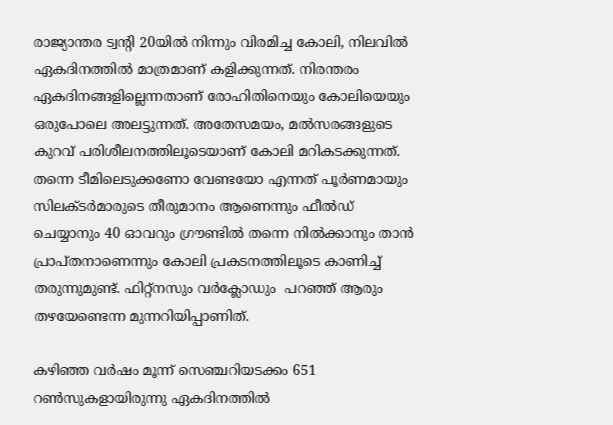രാജ്യാന്തര ട്വന്‍റി 20യില്‍ നിന്നും വിരമിച്ച കോലി, നിലവില്‍ ഏകദിനത്തില്‍ മാത്രമാണ് കളിക്കുന്നത്. നിരന്തരം ഏകദിനങ്ങളില്ലെന്നതാണ് രോഹിതിനെയും കോലിയെയും ഒരുപോലെ അലട്ടുന്നത്. അതേസമയം, മല്‍സരങ്ങളുടെ കുറവ് പരിശീലനത്തിലൂടെയാണ് കോലി മറികടക്കുന്നത്. തന്നെ ടീമിലെടുക്കണോ വേണ്ടയോ എന്നത് പൂര്‍ണമായും സിലക്ടര്‍മാരുടെ തീരുമാനം ആണെന്നും ഫീല്‍ഡ് ചെയ്യാനും 40 ഓവറും ഗ്രൗണ്ടില്‍ തന്നെ നില്‍ക്കാനും താന്‍ പ്രാപ്തനാണെന്നും കോലി പ്രകടനത്തിലൂടെ കാണിച്ച് തരുന്നുമുണ്ട്. ഫിറ്റ്നസും വര്‍ക്ലോഡും  പറഞ്ഞ് ആരും തഴയേണ്ടെന്ന മുന്നറിയിപ്പാണിത്.

കഴിഞ്ഞ വര്‍ഷം മൂന്ന് സെഞ്ചറിയടക്കം 651 റണ്‍സുകളായിരുന്നു ഏകദിനത്തില്‍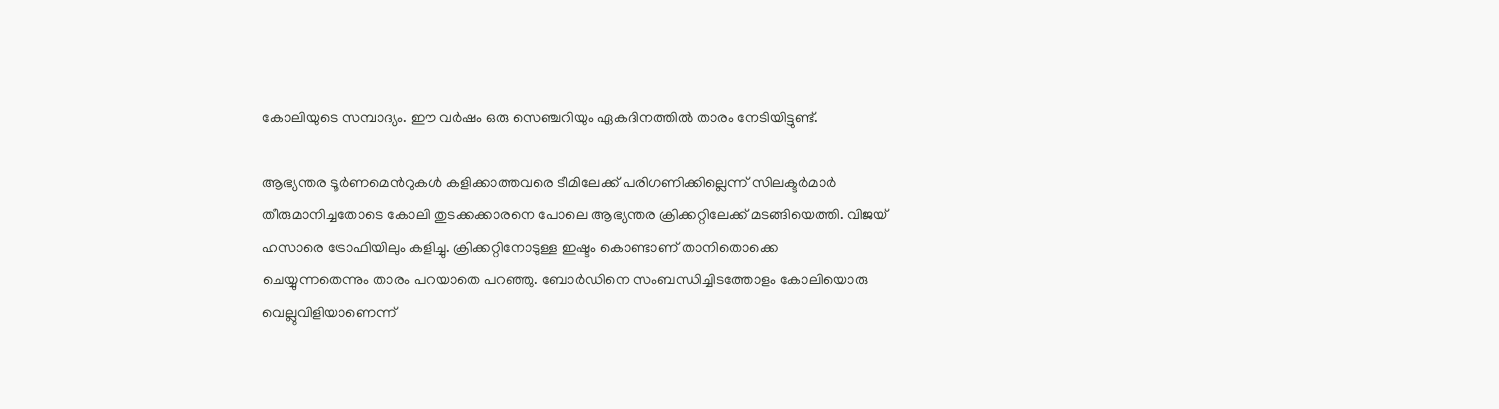കോലിയുടെ സമ്പാദ്യം. ഈ വര്‍ഷം ഒരു സെഞ്ചറിയും ഏകദിനത്തില്‍ താരം നേടിയിട്ടുണ്ട്.

ആഭ്യന്തര ടൂര്‍ണമെന്‍റുകള്‍ കളിക്കാത്തവരെ ടീമിലേക്ക് പരിഗണിക്കില്ലെന്ന് സിലക്ടര്‍മാര്‍ തീരുമാനിച്ചതോടെ കോലി തുടക്കക്കാരനെ പോലെ ആഭ്യന്തര ക്രിക്കറ്റിലേക്ക് മടങ്ങിയെത്തി. വിജയ് ഹസാരെ ട്രോഫിയിലും കളിച്ചു. ക്രിക്കറ്റിനോടുള്ള ഇഷ്ടം കൊണ്ടാണ് താനിതൊക്കെ ചെയ്യുന്നതെന്നും താരം പറയാതെ പറഞ്ഞു. ബോര്‍ഡിനെ സംബന്ധിച്ചിടത്തോളം കോലിയൊരു വെല്ലുവിളിയാണെന്ന്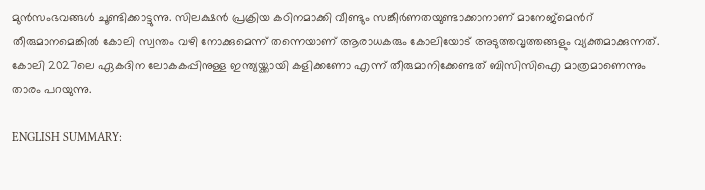മുന്‍സംഭവങ്ങള്‍ ചൂണ്ടിക്കാട്ടുന്നു. സിലക്ഷന്‍ പ്രക്രിയ കഠിനമാക്കി വീണ്ടും സങ്കീര്‍ണതയുണ്ടാക്കാനാണ് മാനേജ്മെന്‍റ് തീരുമാനമെങ്കില്‍ കോലി സ്വന്തം വഴി നോക്കുമെന്ന് തന്നെയാണ് ആരാധകരും കോലിയോട് അടുത്തവൃത്തങ്ങളും വ്യക്തമാക്കുന്നത്. കോലി 2027ലെ ഏകദിന ലോകകപ്പിനുള്ള ഇന്ത്യയ്ക്കായി കളിക്കണോ എന്ന് തീരുമാനിക്കേണ്ടത് ബിസിസിഐ മാത്രമാണെന്നും താരം പറയുന്നു.

ENGLISH SUMMARY: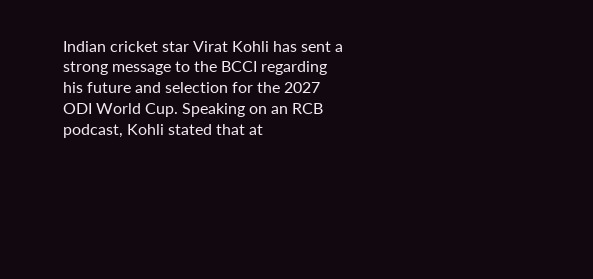Indian cricket star Virat Kohli has sent a strong message to the BCCI regarding his future and selection for the 2027 ODI World Cup. Speaking on an RCB podcast, Kohli stated that at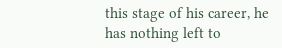this stage of his career, he has nothing left to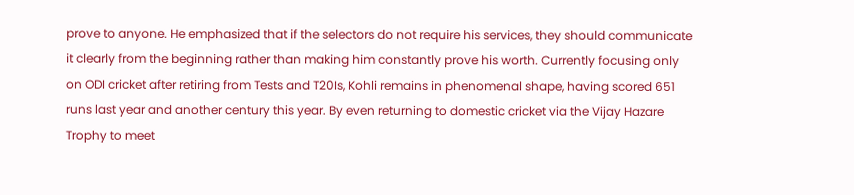prove to anyone. He emphasized that if the selectors do not require his services, they should communicate it clearly from the beginning rather than making him constantly prove his worth. Currently focusing only on ODI cricket after retiring from Tests and T20Is, Kohli remains in phenomenal shape, having scored 651 runs last year and another century this year. By even returning to domestic cricket via the Vijay Hazare Trophy to meet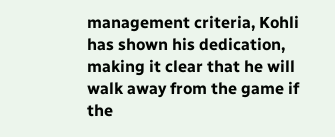management criteria, Kohli has shown his dedication, making it clear that he will walk away from the game if the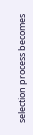selection process becomes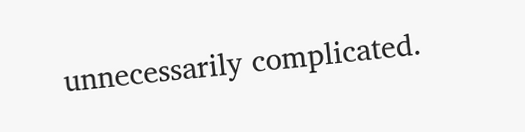unnecessarily complicated.